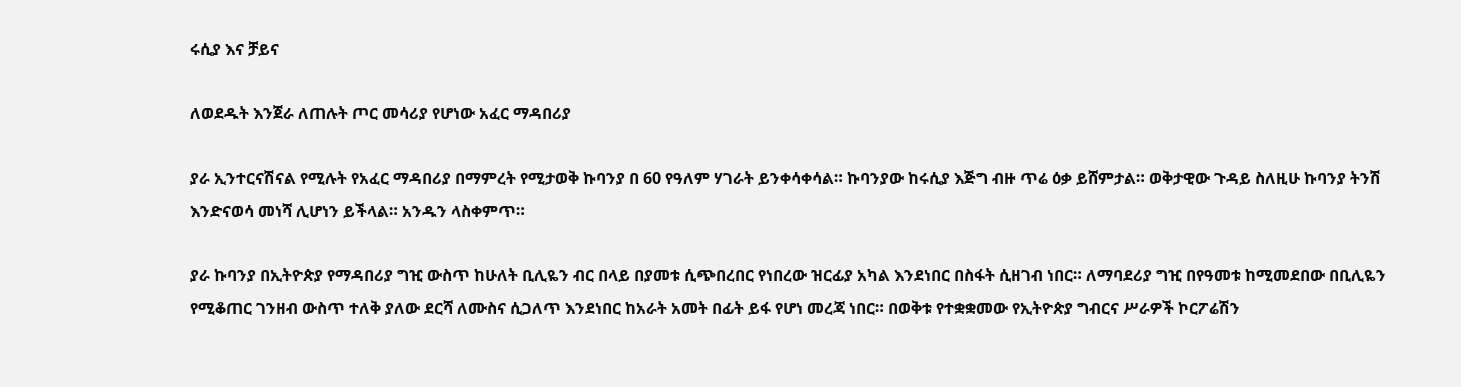ሩሲያ እና ቻይና

ለወደዱት እንጀራ ለጠሉት ጦር መሳሪያ የሆነው አፈር ማዳበሪያ

ያራ ኢንተርናሽናል የሚሉት የአፈር ማዳበሪያ በማምረት የሚታወቅ ኩባንያ በ 60 የዓለም ሃገራት ይንቀሳቀሳል። ኩባንያው ከሩሲያ እጅግ ብዙ ጥሬ ዕቃ ይሸምታል። ወቅታዊው ጉዳይ ስለዚሁ ኩባንያ ትንሽ እንድናወሳ መነሻ ሊሆነን ይችላል። አንዱን ላስቀምጥ።

ያራ ኩባንያ በኢትዮጵያ የማዳበሪያ ግዢ ውስጥ ከሁለት ቢሊዬን ብር በላይ በያመቱ ሲጭበረበር የነበረው ዝርፊያ አካል እንደነበር በስፋት ሲዘገብ ነበር። ለማባደሪያ ግዢ በየዓመቱ ከሚመደበው በቢሊዬን የሚቆጠር ገንዘብ ውስጥ ተለቅ ያለው ደርሻ ለሙስና ሲጋለጥ እንደነበር ከአራት አመት በፊት ይፋ የሆነ መረጃ ነበር። በወቅቱ የተቋቋመው የኢትዮጵያ ግብርና ሥራዎች ኮርፖሬሽን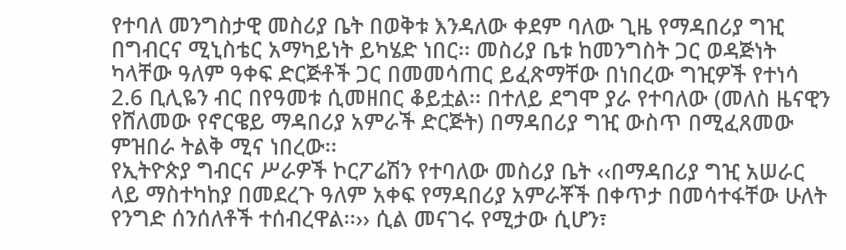የተባለ መንግስታዊ መስሪያ ቤት በወቅቱ እንዳለው ቀደም ባለው ጊዜ የማዳበሪያ ግዢ በግብርና ሚኒስቴር አማካይነት ይካሄድ ነበር፡፡ መስሪያ ቤቱ ከመንግስት ጋር ወዳጅነት ካላቸው ዓለም ዓቀፍ ድርጅቶች ጋር በመመሳጠር ይፈጽማቸው በነበረው ግዢዎች የተነሳ 2.6 ቢሊዬን ብር በየዓመቱ ሲመዘበር ቆይቷል፡፡ በተለይ ደግሞ ያራ የተባለው (መለስ ዜናዊን የሸለመው የኖርዌይ ማዳበሪያ አምራች ድርጅት) በማዳበሪያ ግዢ ውስጥ በሚፈጸመው ምዝበራ ትልቅ ሚና ነበረው፡፡
የኢትዮጵያ ግብርና ሥራዎች ኮርፖሬሽን የተባለው መስሪያ ቤት ‹‹በማዳበሪያ ግዢ አሠራር ላይ ማስተካከያ በመደረጉ ዓለም አቀፍ የማዳበሪያ አምራቾች በቀጥታ በመሳተፋቸው ሁለት የንግድ ሰንሰለቶች ተሰብረዋል፡፡›› ሲል መናገሩ የሚታው ሲሆን፣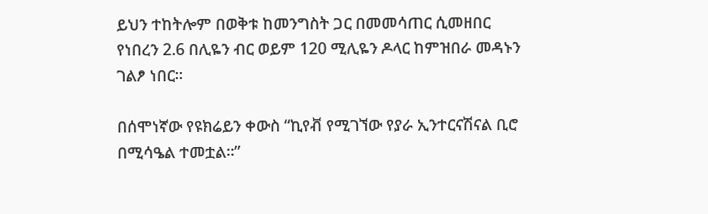ይህን ተከትሎም በወቅቱ ከመንግስት ጋር በመመሳጠር ሲመዘበር የነበረን 2.6 በሊዬን ብር ወይም 120 ሚሊዬን ዶላር ከምዝበራ መዳኑን ገልፆ ነበር።

በሰሞነኛው የዩክሬይን ቀውስ “ኪየቭ የሚገኘው የያራ ኢንተርናሽናል ቢሮ በሚሳዔል ተመቷል።”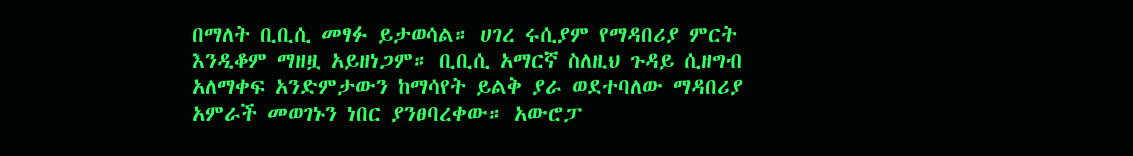በማለት ቢቢሲ መፃፉ ይታወሳል። ሀገረ ሩሲያም የማዳበሪያ ምርት እንዲቆም ማዘዟ አይዘነጋም። ቢቢሲ አማርኛ ስለዚህ ጉዳይ ሲዘግብ አለማቀፍ አንድምታውን ከማሳየት ይልቅ ያራ ወደተባለው ማዳበሪያ አምራች መወገኑን ነበር ያንፀባረቀው። አውሮፓ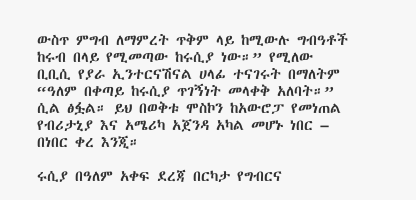ውስጥ ምግብ ለማምረት ጥቅም ላይ ከሚውሉ ግብዓቶች ከሩብ በላይ የሚመጣው ከሩሲያ ነው።” የሚለው ቢቢሲ የያራ ኢንተርናሽናል ሀላፊ ተናገሩት በማለትም “ዓለም በቀጣይ ከሩሲያ ጥገኝነት መላቀቅ አለባት።” ሲል ፅፏል። ይህ በወቅቱ ሞስኮን ከአውሮፓ የመነጠል የብሪታኒያ እና አሜሪካ አጀንዳ አካል መሆኑ ነበር – በነበር ቀረ እንጂ።

ሩሲያ በዓለም አቀፍ ደረጃ በርካታ የግብርና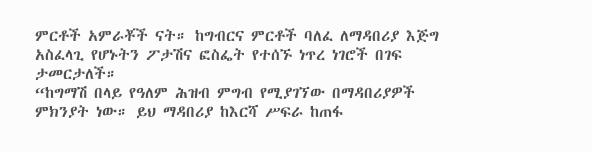ምርቶች አምራቾች ናት። ከግብርና ምርቶች ባለፈ ለማዳበሪያ እጅግ አስፈላጊ የሆኑትን ፖታሽና ፎስፌት የተሰኙ ነጥረ ነገሮች በገፍ ታመርታለች።
“ከግማሽ በላይ የዓለም ሕዝብ ምግብ የሚያገኘው በማዳበሪያዎች ምክንያት ነው። ይህ ማዳበሪያ ከእርሻ ሥፍራ ከጠፋ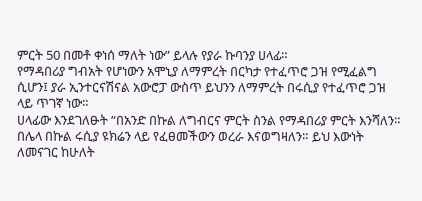ምርት 50 በመቶ ቀነሰ ማለት ነው” ይላሉ የያራ ኩባንያ ሀላፊ።
የማዳበሪያ ግብአት የሆነውን አሞኒያ ለማምረት በርካታ የተፈጥሮ ጋዝ የሚፈልግ ሲሆን፤ ያራ ኢንተርናሽናል አውሮፓ ውስጥ ይህንን ለማምረት በሩሲያ የተፈጥሮ ጋዝ ላይ ጥገኛ ነው።
ሀላፊው እንደገለፁት “በአንድ በኩል ለግብርና ምርት ስንል የማዳበሪያ ምርት እንሻለን። በሌላ በኩል ሩሲያ ዩክሬን ላይ የፈፀመችውን ወረራ እናወግዛለን። ይህ እውነት ለመናገር ከሁለት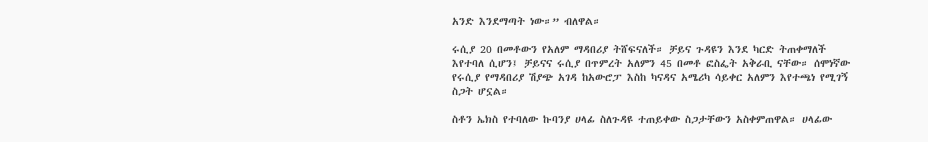አንድ እንደማጣት ነው።” ብለዋል።

ሩሲያ 20 በመቶውን የአለም ማዳበሪያ ትሸፍናለች። ቻይና ጉዳዩን እንደ ካርድ ትጠቀማለች እየተባለ ሲሆን፤ ቻይናና ሩሲያ በጥምረት አለምን 45 በመቶ ፎስፌት አቅራቢ ናቸው። ሰሞነኛው የሩሲያ የማዳበሪያ ሽያጭ አገዳ ከአውሮፓ እስከ ካናዳና አሜሪካ ሳይቀር አለምን እየተጫነ የሚገኝ ስጋት ሆኗል።

ስቶን ኤክስ የተባለው ኩባንያ ሀላፊ ስለጉዳዩ ተጠይቀው ስጋታቸውን አስቀምጠዋል። ሀላፊው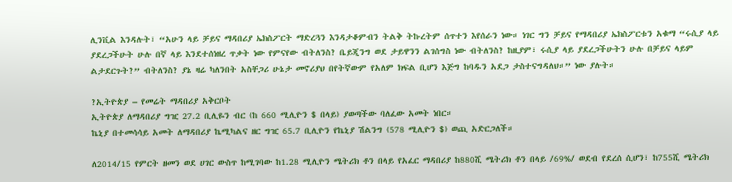ሊንቪል እንዳሉት፣ “አሁን ላይ ቻይና ማዳበሪያ ኤክስፖርት ማድረጓን እንዳታቆምብን ትልቅ ትኩረትም ሰጥተን እየሰራን ነው። ነገር ግን ቻይና የማዳበሪያ ኤክስፖርቱን አቁማ “ሩሲያ ላይ ያደረጋችሁት ሁሉ በኛ ላይ እንደተሰነዘረ ጥቃት ነው የምናየው ብትለንስ? ቤይጂንግ ወደ ታይዋንን ልገሰግስ ነው ብትለንስ? ከዚያም፣ ሩሲያ ላይ ያደረጋችሁትን ሁሉ በቻይና ላይም ልታደርጉት?” ብትለንስ? ያኔ ዛሬ ካለንበት አስቸጋሪ ሁኔታ መኖሪያህ በየትኛውም የአለም ክፍል ቢሆን እጅግ ከባዱን አደጋ ታስተናግዳለህ።” ነው ያሉት።

?ኢትዮጵያ – የመሬት ማዳበሪያ አቅርቦት
ኢትዮጵያ ለማዳበሪያ ግዢ 27.2 ቢሊዬን ብር (ከ 660 ሚሊዮን $ በላይ) ያወጣችው ባለፈው አመት ነበር።
ኬኒያ በተመሳሳይ አመት ለማዳበሪያ ኬሚካልና ዘር ግዢ 65.7 ቢሊዮን የኬኒያ ሽልንግ (578 ሚሊዮን $) ወጪ አድርጋለች።

ለ2014/15 የምርት ዘመን ወደ ሀገር ውስጥ ከሚገባው ከ1.28 ሚሊዮን ሜትሪክ ቶን በላይ የአፈር ማዳበሪያ ከ880ሺ ሜትሪክ ቶን በላይ /69%/ ወደብ የደረሰ ሲሆን፣ ከ755ሺ ሜትሪክ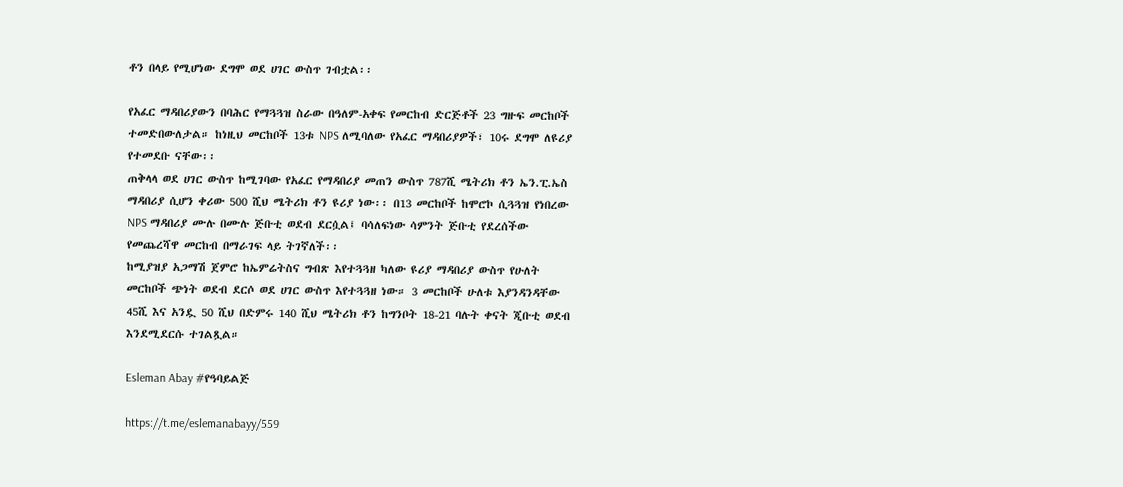ቶን በላይ የሚሆነው ደግሞ ወደ ሀገር ውስጥ ገብቷል፡፡

የአፈር ማዳበሪያውን በባሕር የማጓጓዝ ስራው በዓለም-አቀፍ የመርከብ ድርጅቶች 23 ግዙፍ መርከቦች ተመድበውለታል። ከነዚህ መርከቦች 13ቱ NPS ለሚባለው የአፈር ማዳበሪያዎች፣ 10ሩ ደግሞ ለዩሪያ የተመደቡ ናቸው፡፡
ጠቅላላ ወደ ሀገር ውስጥ ከሚገባው የአፈር የማዳበሪያ መጠን ውስጥ 787ሺ ሜትሪክ ቶን ኤን.ፒ.ኤስ ማዳበሪያ ሲሆን ቀሪው 500 ሺህ ሜትሪክ ቶን ዩሪያ ነው፡፡ በ13 መርከቦች ከሞሮኮ ሲጓጓዝ የነበረው NPS ማዳበሪያ ሙሉ በሙሉ ጅቡቲ ወደብ ደርሷል፤ ባሳለፍነው ሳምንት ጅቡቲ የደረሰችው የመጨረሻዋ መርከብ በማራገፍ ላይ ትገኛለች፡፡
ከሚያዝያ አጋማሽ ጀምሮ ከኤምሬትስና ግብጽ እየተጓጓዘ ካለው ዩሪያ ማዳበሪያ ውስጥ የሁለት መርከቦች ጭነት ወደብ ደርሶ ወደ ሀገር ውስጥ እየተጓጓዘ ነው። 3 መርከቦች ሁለቱ እያንዳንዳቸው 45ሺ እና አንዷ 50 ሺህ በድምሩ 140 ሺህ ሜትሪክ ቶን ከግንቦት 18-21 ባሉት ቀናት ጂቡቲ ወደብ እንደሚደርሱ ተገልጿል።

Esleman Abay #የዓባይልጅ

https://t.me/eslemanabayy/559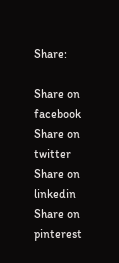Share:

Share on facebook
Share on twitter
Share on linkedin
Share on pinterest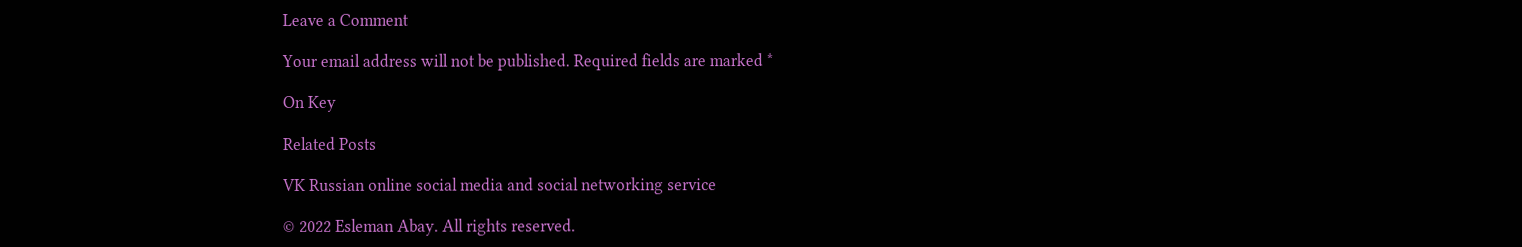Leave a Comment

Your email address will not be published. Required fields are marked *

On Key

Related Posts

VK Russian online social media and social networking service

© 2022 Esleman Abay. All rights reserved.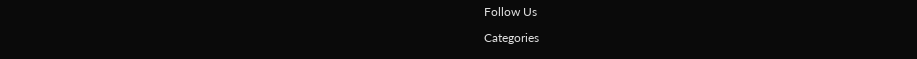Follow Us

Categories